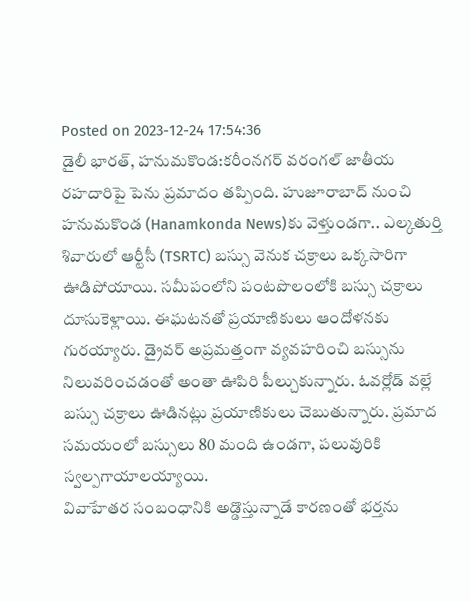Posted on 2023-12-24 17:54:36
డైలీ భారత్, హనుమకొండ:కరీంనగర్ వరంగల్ జాతీయ రహదారిపై పెను ప్రమాదం తప్పింది. హుజూరాబాద్ నుంచి హనుమకొండ (Hanamkonda News)కు వెళ్తుండగా.. ఎల్కతుర్తి శివారులో ఆర్టీసీ (TSRTC) బస్సు వెనుక చక్రాలు ఒక్కసారిగా ఊడిపోయాయి. సమీపంలోని పంటపొలంలోకి బస్సు చక్రాలు దూసుకెళ్లాయి. ఈఘటనతో ప్రయాణికులు ఆందోళనకు గురయ్యారు. డ్రైవర్ అప్రమత్తంగా వ్యవహరించి బస్సును నిలువరించడంతో అంతా ఊపిరి పీల్చుకున్నారు. ఓవర్లోడ్ వల్లే బస్సు చక్రాలు ఊడినట్లు ప్రయాణికులు చెబుతున్నారు. ప్రమాద సమయంలో బస్సులు 80 మంది ఉండగా, పలువురికి స్వల్పగాయాలయ్యాయి.
వివాహేతర సంబంధానికి అడ్డొస్తున్నాడే కారణంతో భర్తను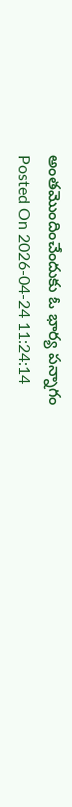అంతమొందించేందుకు ఓ భార్య పన్నాగం
Posted On 2026-04-24 11:24:14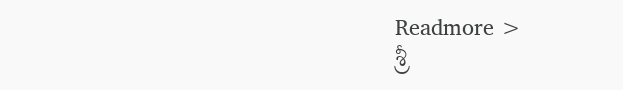Readmore >
శ్రీ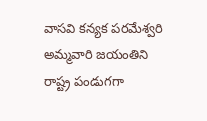వాసవి కన్యక పరమేశ్వరి అమ్మవారి జయంతిని రాష్ట్ర పండుగగా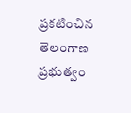ప్రకటించిన తెలంగాణ ప్రభుత్వం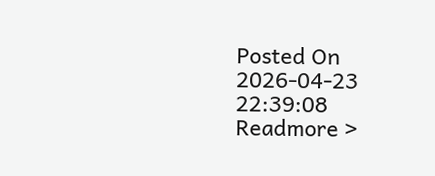Posted On 2026-04-23 22:39:08
Readmore >